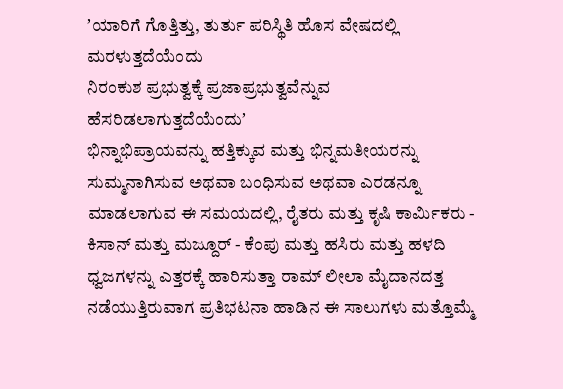ʼಯಾರಿಗೆ ಗೊತ್ತಿತ್ತು, ತುರ್ತು ಪರಿಸ್ಥಿತಿ ಹೊಸ ವೇಷದಲ್ಲಿ ಮರಳುತ್ತದೆಯೆಂದು
ನಿರಂಕುಶ ಪ್ರಭುತ್ವಕ್ಕೆ ಪ್ರಜಾಪ್ರಭುತ್ವವೆನ್ನುವ ಹೆಸರಿಡಲಾಗುತ್ತದೆಯೆಂದುʼ
ಭಿನ್ನಾಭಿಪ್ರಾಯವನ್ನು ಹತ್ತಿಕ್ಕುವ ಮತ್ತು ಭಿನ್ನಮತೀಯರನ್ನು ಸುಮ್ಮನಾಗಿಸುವ ಅಥವಾ ಬಂಧಿಸುವ ಅಥವಾ ಎರಡನ್ನೂ ಮಾಡಲಾಗುವ ಈ ಸಮಯದಲ್ಲಿ, ರೈತರು ಮತ್ತು ಕೃಷಿ ಕಾರ್ಮಿಕರು - ಕಿಸಾನ್ ಮತ್ತು ಮಜ್ದೂರ್ - ಕೆಂಪು ಮತ್ತು ಹಸಿರು ಮತ್ತು ಹಳದಿ ಧ್ವಜಗಳನ್ನು ಎತ್ತರಕ್ಕೆ ಹಾರಿಸುತ್ತಾ ರಾಮ್ ಲೀಲಾ ಮೈದಾನದತ್ತ ನಡೆಯುತ್ತಿರುವಾಗ ಪ್ರತಿಭಟನಾ ಹಾಡಿನ ಈ ಸಾಲುಗಳು ಮತ್ತೊಮ್ಮೆ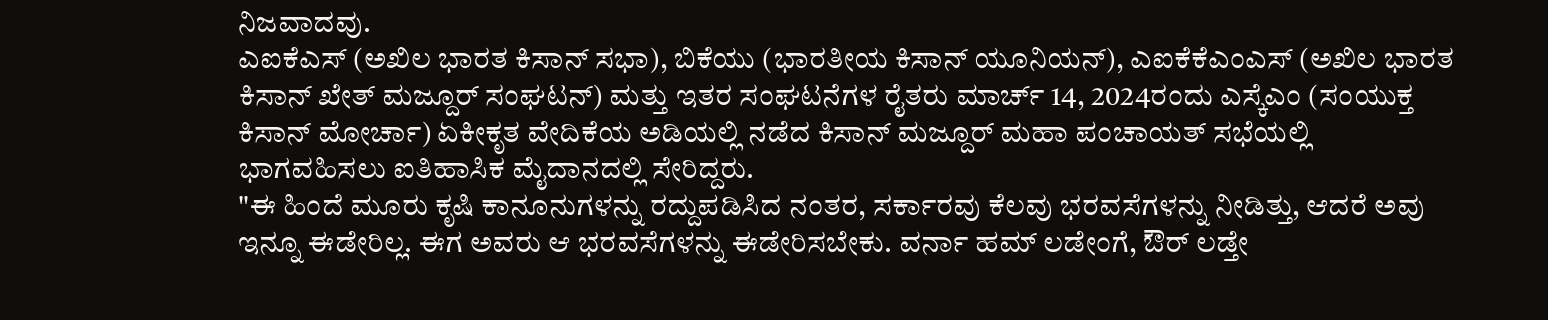ನಿಜವಾದವು.
ಎಐಕೆಎಸ್ (ಅಖಿಲ ಭಾರತ ಕಿಸಾನ್ ಸಭಾ), ಬಿಕೆಯು (ಭಾರತೀಯ ಕಿಸಾನ್ ಯೂನಿಯನ್), ಎಐಕೆಕೆಎಂಎಸ್ (ಅಖಿಲ ಭಾರತ ಕಿಸಾನ್ ಖೇತ್ ಮಜ್ದೂರ್ ಸಂಘಟನ್) ಮತ್ತು ಇತರ ಸಂಘಟನೆಗಳ ರೈತರು ಮಾರ್ಚ್ 14, 2024ರಂದು ಎಸ್ಕೆಎಂ (ಸಂಯುಕ್ತ ಕಿಸಾನ್ ಮೋರ್ಚಾ) ಏಕೀಕೃತ ವೇದಿಕೆಯ ಅಡಿಯಲ್ಲಿ ನಡೆದ ಕಿಸಾನ್ ಮಜ್ದೂರ್ ಮಹಾ ಪಂಚಾಯತ್ ಸಭೆಯಲ್ಲಿ ಭಾಗವಹಿಸಲು ಐತಿಹಾಸಿಕ ಮೈದಾನದಲ್ಲಿ ಸೇರಿದ್ದರು.
"ಈ ಹಿಂದೆ ಮೂರು ಕೃಷಿ ಕಾನೂನುಗಳನ್ನು ರದ್ದುಪಡಿಸಿದ ನಂತರ, ಸರ್ಕಾರವು ಕೆಲವು ಭರವಸೆಗಳನ್ನು ನೀಡಿತ್ತು, ಆದರೆ ಅವು ಇನ್ನೂ ಈಡೇರಿಲ್ಲ. ಈಗ ಅವರು ಆ ಭರವಸೆಗಳನ್ನು ಈಡೇರಿಸಬೇಕು. ವರ್ನಾ ಹಮ್ ಲಡೇಂಗೆ, ಔರ್ ಲಡ್ತೇ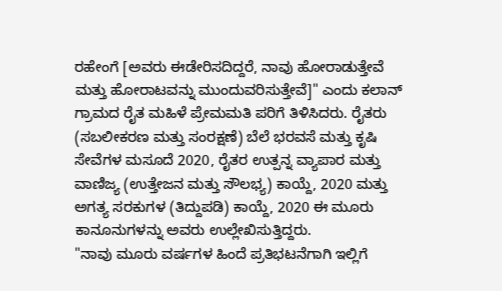ರಹೇಂಗೆ [ಅವರು ಈಡೇರಿಸದಿದ್ದರೆ, ನಾವು ಹೋರಾಡುತ್ತೇವೆ ಮತ್ತು ಹೋರಾಟವನ್ನು ಮುಂದುವರಿಸುತ್ತೇವೆ]" ಎಂದು ಕಲಾನ್ ಗ್ರಾಮದ ರೈತ ಮಹಿಳೆ ಪ್ರೇಮಮತಿ ಪರಿಗೆ ತಿಳಿಸಿದರು. ರೈತರು (ಸಬಲೀಕರಣ ಮತ್ತು ಸಂರಕ್ಷಣೆ) ಬೆಲೆ ಭರವಸೆ ಮತ್ತು ಕೃಷಿ ಸೇವೆಗಳ ಮಸೂದೆ 2020, ರೈತರ ಉತ್ಪನ್ನ ವ್ಯಾಪಾರ ಮತ್ತು ವಾಣಿಜ್ಯ (ಉತ್ತೇಜನ ಮತ್ತು ಸೌಲಭ್ಯ) ಕಾಯ್ದೆ, 2020 ಮತ್ತು ಅಗತ್ಯ ಸರಕುಗಳ (ತಿದ್ದುಪಡಿ) ಕಾಯ್ದೆ, 2020 ಈ ಮೂರು ಕಾನೂನುಗಳನ್ನು ಅವರು ಉಲ್ಲೇಖಿಸುತ್ತಿದ್ದರು.
"ನಾವು ಮೂರು ವರ್ಷಗಳ ಹಿಂದೆ ಪ್ರತಿಭಟನೆಗಾಗಿ ಇಲ್ಲಿಗೆ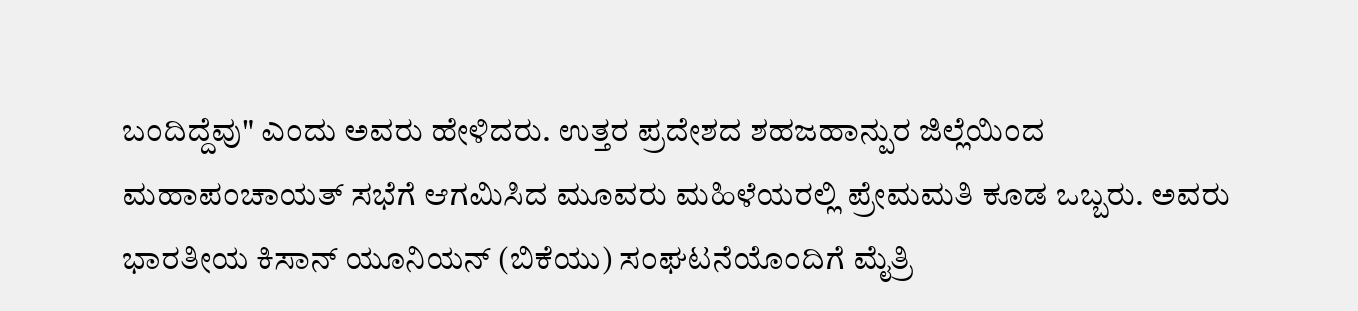ಬಂದಿದ್ದೆವು" ಎಂದು ಅವರು ಹೇಳಿದರು. ಉತ್ತರ ಪ್ರದೇಶದ ಶಹಜಹಾನ್ಪುರ ಜಿಲ್ಲೆಯಿಂದ ಮಹಾಪಂಚಾಯತ್ ಸಭೆಗೆ ಆಗಮಿಸಿದ ಮೂವರು ಮಹಿಳೆಯರಲ್ಲಿ ಪ್ರೇಮಮತಿ ಕೂಡ ಒಬ್ಬರು. ಅವರು ಭಾರತೀಯ ಕಿಸಾನ್ ಯೂನಿಯನ್ (ಬಿಕೆಯು) ಸಂಘಟನೆಯೊಂದಿಗೆ ಮೈತ್ರಿ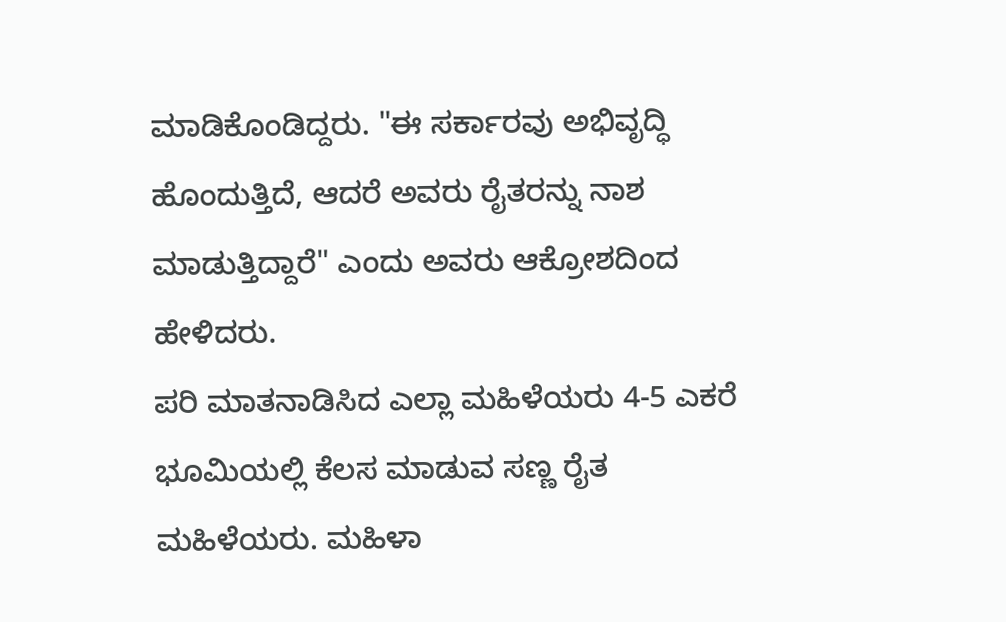ಮಾಡಿಕೊಂಡಿದ್ದರು. "ಈ ಸರ್ಕಾರವು ಅಭಿವೃದ್ಧಿ ಹೊಂದುತ್ತಿದೆ, ಆದರೆ ಅವರು ರೈತರನ್ನು ನಾಶ ಮಾಡುತ್ತಿದ್ದಾರೆ" ಎಂದು ಅವರು ಆಕ್ರೋಶದಿಂದ ಹೇಳಿದರು.
ಪರಿ ಮಾತನಾಡಿಸಿದ ಎಲ್ಲಾ ಮಹಿಳೆಯರು 4-5 ಎಕರೆ ಭೂಮಿಯಲ್ಲಿ ಕೆಲಸ ಮಾಡುವ ಸಣ್ಣ ರೈತ ಮಹಿಳೆಯರು. ಮಹಿಳಾ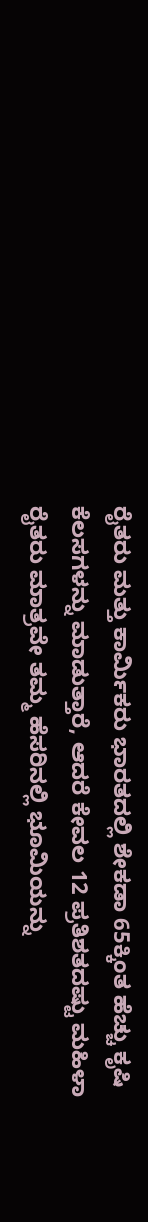ರೈತರು ಮತ್ತು ಕಾರ್ಮಿಕರು ಭಾರತದಲ್ಲಿ ಶೇಕಡಾ 65ಕ್ಕಿಂತ ಹೆಚ್ಚು ಕೃಷಿ ಕೆಲಸಗಳನ್ನು ಮಾಡುತ್ತಾರೆ, ಆದರೆ ಕೇವಲ 12 ಪ್ರತಿಶತದಷ್ಟು ಮಹಿಳಾ ರೈತರು ಮಾತ್ರವೇ ತಮ್ಮ ಹೆಸರಿನಲ್ಲಿ ಭೂಮಿಯನ್ನು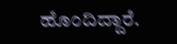ಹೊಂದಿದ್ದಾರೆ.